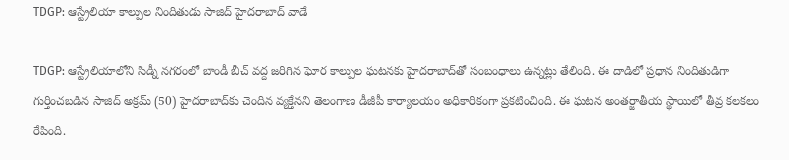TDGP: ఆస్ట్రేలియా కాల్పుల నిందితుడు సాజిద్ హైదరాబాద్ వాడే

TDGP: ఆస్ట్రేలియాలోని సిడ్నీ నగరంలో బాండీ బీచ్ వద్ద జరిగిన ఘోర కాల్పుల ఘటనకు హైదరాబాద్‌తో సంబంధాలు ఉన్నట్లు తేలింది. ఈ దాడిలో ప్రధాన నిందితుడిగా గుర్తించబడిన సాజిద్ అక్రమ్ (50) హైదరాబాద్‌కు చెందిన వ్యక్తేనని తెలంగాణ డీజీపీ కార్యాలయం అధికారికంగా ప్రకటించింది. ఈ ఘటన అంతర్జాతీయ స్థాయిలో తీవ్ర కలకలం రేపింది.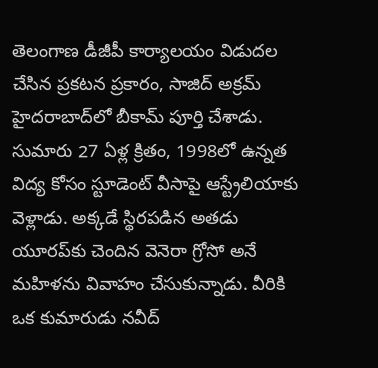తెలంగాణ డీజీపీ కార్యాలయం విడుదల చేసిన ప్రకటన ప్రకారం, సాజిద్ అక్రమ్ హైదరాబాద్‌లో బీకామ్ పూర్తి చేశాడు. సుమారు 27 ఏళ్ల క్రితం, 1998లో ఉన్నత విద్య కోసం స్టూడెంట్ వీసాపై ఆస్ట్రేలియాకు వెళ్లాడు. అక్కడే స్థిరపడిన అతడు యూరప్‌కు చెందిన వెనెరా గ్రోసో అనే మహిళను వివాహం చేసుకున్నాడు. వీరికి ఒక కుమారుడు నవీద్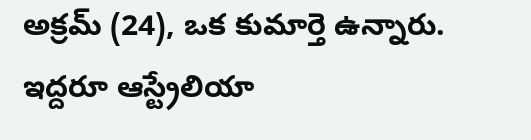అక్రమ్ (24), ఒక కుమార్తె ఉన్నారు. ఇద్దరూ ఆస్ట్రేలియా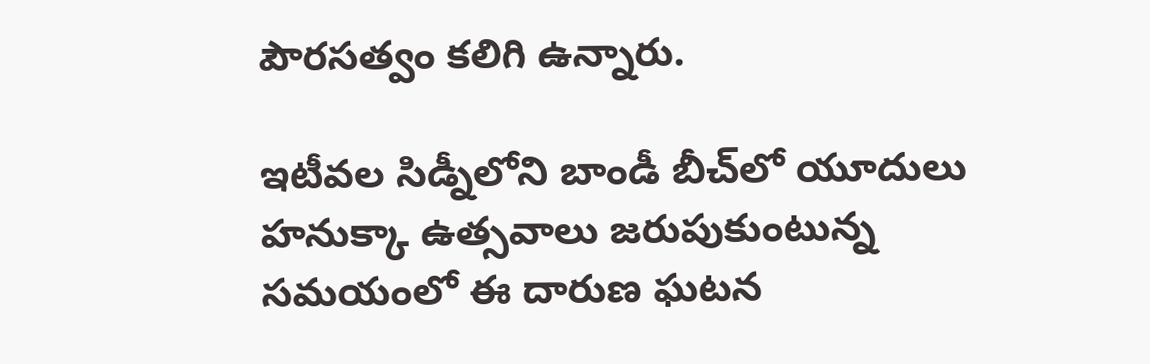పౌరసత్వం కలిగి ఉన్నారు.

ఇటీవల సిడ్నీలోని బాండీ బీచ్‌లో యూదులు హనుక్కా ఉత్సవాలు జరుపుకుంటున్న సమయంలో ఈ దారుణ ఘటన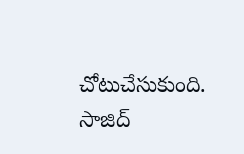చోటుచేసుకుంది. సాజిద్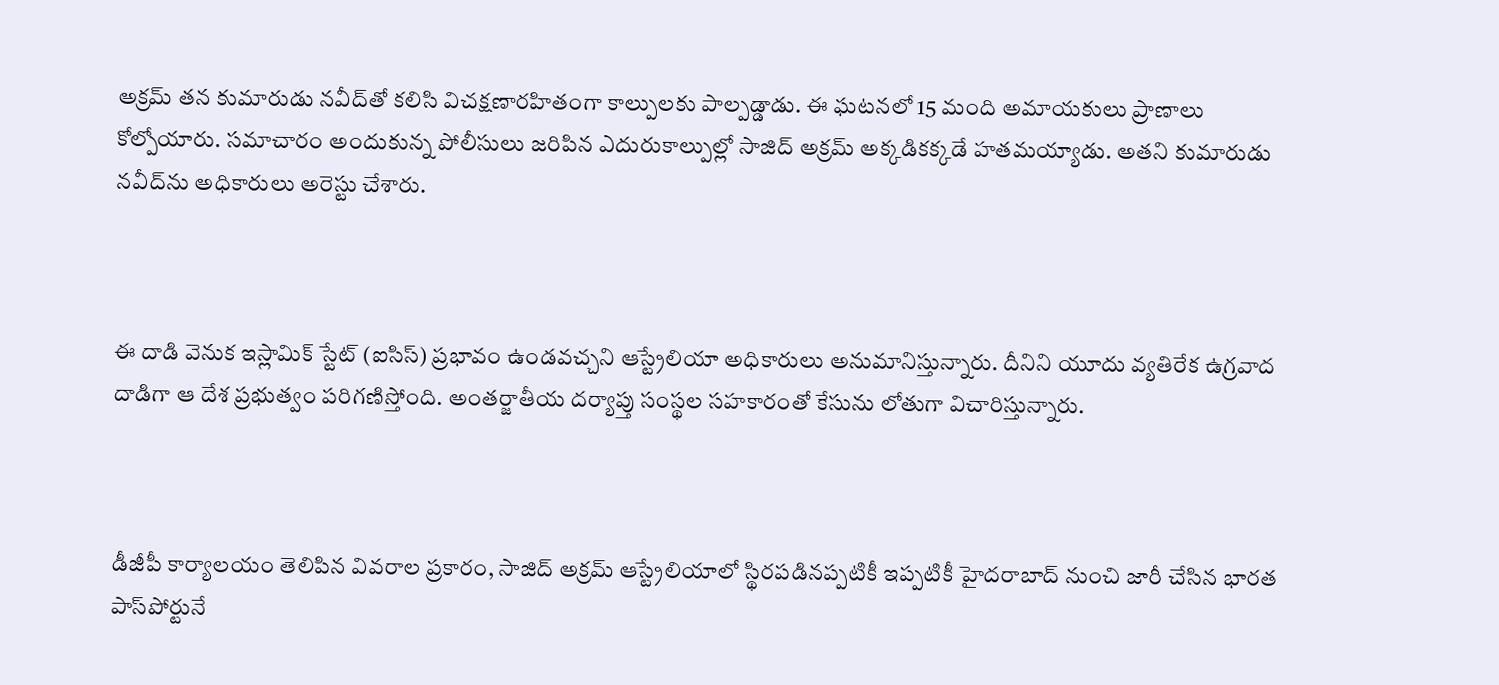అక్రమ్ తన కుమారుడు నవీద్‌తో కలిసి విచక్షణారహితంగా కాల్పులకు పాల్పడ్డాడు. ఈ ఘటనలో 15 మంది అమాయకులు ప్రాణాలు కోల్పోయారు. సమాచారం అందుకున్న పోలీసులు జరిపిన ఎదురుకాల్పుల్లో సాజిద్ అక్రమ్ అక్కడికక్కడే హతమయ్యాడు. అతని కుమారుడు నవీద్‌ను అధికారులు అరెస్టు చేశారు.



ఈ దాడి వెనుక ఇస్లామిక్ స్టేట్ (ఐసిస్) ప్రభావం ఉండవచ్చని ఆస్ట్రేలియా అధికారులు అనుమానిస్తున్నారు. దీనిని యూదు వ్యతిరేక ఉగ్రవాద దాడిగా ఆ దేశ ప్రభుత్వం పరిగణిస్తోంది. అంతర్జాతీయ దర్యాప్తు సంస్థల సహకారంతో కేసును లోతుగా విచారిస్తున్నారు.



డీజీపీ కార్యాలయం తెలిపిన వివరాల ప్రకారం, సాజిద్ అక్రమ్ ఆస్ట్రేలియాలో స్థిరపడినప్పటికీ ఇప్పటికీ హైదరాబాద్ నుంచి జారీ చేసిన భారత పాస్‌పోర్టునే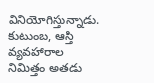వినియోగిస్తున్నాడు. కుటుంబ, ఆస్తి వ్యవహారాల నిమిత్తం అతడు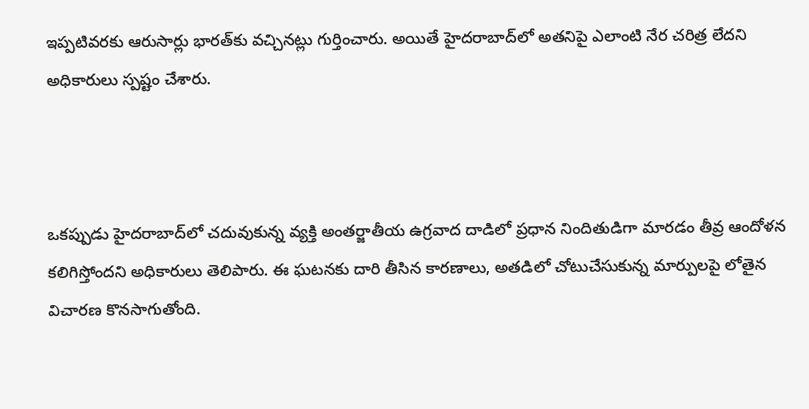ఇప్పటివరకు ఆరుసార్లు భారత్‌కు వచ్చినట్లు గుర్తించారు. అయితే హైదరాబాద్‌లో అతనిపై ఎలాంటి నేర చరిత్ర లేదని అధికారులు స్పష్టం చేశారు.



ఒకప్పుడు హైదరాబాద్‌లో చదువుకున్న వ్యక్తి అంతర్జాతీయ ఉగ్రవాద దాడిలో ప్రధాన నిందితుడిగా మారడం తీవ్ర ఆందోళన కలిగిస్తోందని అధికారులు తెలిపారు. ఈ ఘటనకు దారి తీసిన కారణాలు, అతడిలో చోటుచేసుకున్న మార్పులపై లోతైన విచారణ కొనసాగుతోంది.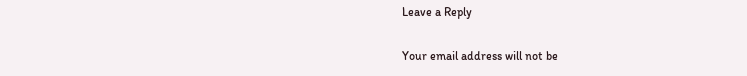Leave a Reply

Your email address will not be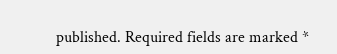published. Required fields are marked *